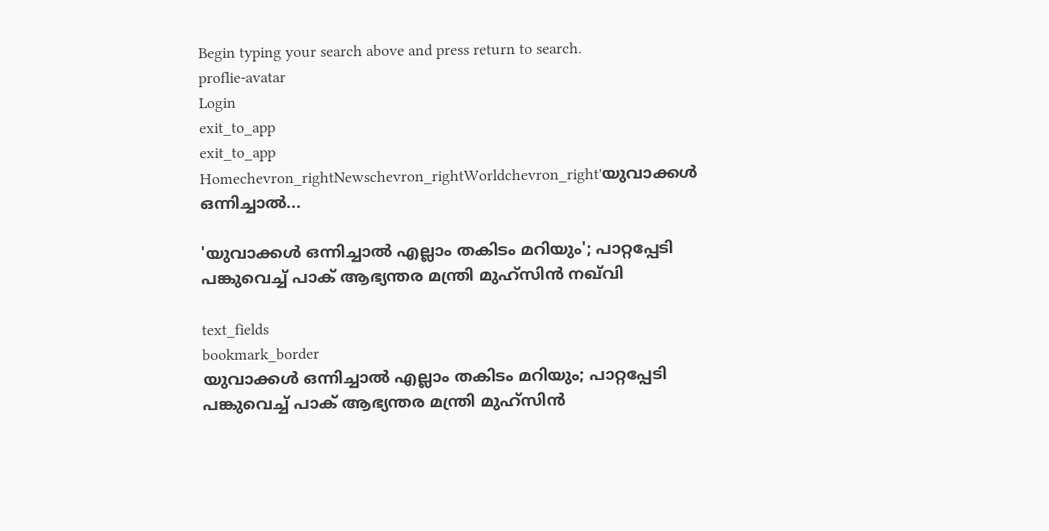Begin typing your search above and press return to search.
proflie-avatar
Login
exit_to_app
exit_to_app
Homechevron_rightNewschevron_rightWorldchevron_right'യുവാക്കൾ ഒന്നിച്ചാൽ...

'യുവാക്കൾ ഒന്നിച്ചാൽ എല്ലാം തകിടം മറിയും'; പാറ്റപ്പേടി പങ്കുവെച്ച് പാക് ആഭ്യന്തര മന്ത്രി മുഹ്‌സിൻ നഖ്‌വി

text_fields
bookmark_border
യുവാക്കൾ ഒന്നിച്ചാൽ എല്ലാം തകിടം മറിയും; പാറ്റപ്പേടി പങ്കുവെച്ച് പാക് ആഭ്യന്തര മന്ത്രി മുഹ്‌സിൻ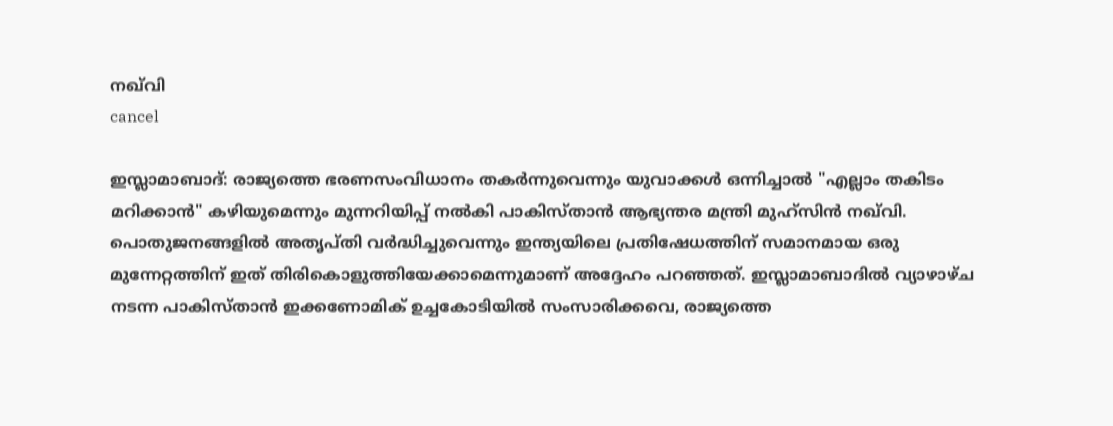നഖ്‌വി
cancel

ഇസ്ലാമാബാദ്: രാജ്യത്തെ ഭരണസംവിധാനം തകർന്നുവെന്നും യുവാക്കൾ ഒന്നിച്ചാൽ "എല്ലാം തകിടം മറിക്കാൻ" കഴിയുമെന്നും മുന്നറിയിപ്പ് നൽകി പാകിസ്താൻ ആഭ്യന്തര മന്ത്രി മുഹ്സിൻ നഖ്‌വി. പൊതുജനങ്ങളിൽ അതൃപ്തി വർദ്ധിച്ചുവെന്നും ഇന്ത്യയിലെ പ്രതിഷേധത്തിന് സമാനമായ ഒരു മുന്നേറ്റത്തിന് ഇത് തിരികൊളുത്തിയേക്കാമെന്നുമാണ് അദ്ദേഹം പറഞ്ഞത്. ഇസ്ലാമാബാദിൽ വ്യാഴാഴ്ച നടന്ന പാകിസ്താൻ ഇക്കണോമിക് ഉച്ചകോടിയിൽ സംസാരിക്കവെ, രാജ്യത്തെ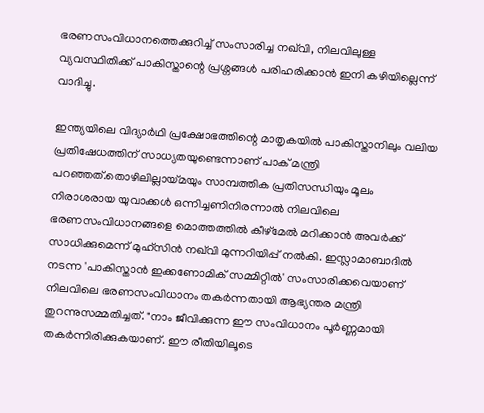ഭരണസംവിധാനത്തെക്കുറിച്ച് സംസാരിച്ച നഖ്‌വി, നിലവിലുള്ള വ്യവസ്ഥിതിക്ക് പാകിസ്താന്റെ പ്രശ്നങ്ങൾ പരിഹരിക്കാൻ ഇനി കഴിയില്ലെന്ന് വാദിച്ചു.

ഇന്ത്യയിലെ വിദ്യാർഥി പ്രക്ഷോഭത്തിന്റെ മാതൃകയിൽ പാകിസ്താനിലും വലിയ പ്രതിഷേധത്തിന് സാധ്യതയുണ്ടെന്നാണ് പാക് മന്ത്രി പറഞ്ഞത്.തൊഴിലില്ലായ്മയും സാമ്പത്തിക പ്രതിസന്ധിയും മൂലം നിരാശരായ യുവാക്കൾ ഒന്നിച്ചണിനിരന്നാൽ നിലവിലെ ഭരണസംവിധാനങ്ങളെ മൊത്തത്തിൽ കീഴ്മേൽ മറിക്കാൻ അവർക്ക് സാധിക്കുമെന്ന് മുഹ്സിൻ നഖ്‌വി മുന്നറിയിപ്പ് നൽകി. ഇസ്ലാമാബാദിൽ നടന്ന 'പാകിസ്താൻ ഇക്കണോമിക് സമ്മിറ്റിൽ' സംസാരിക്കവെയാണ് നിലവിലെ ഭരണസംവിധാനം തകർന്നതായി ആഭ്യന്തര മന്ത്രി തുറന്നുസമ്മതിച്ചത്. "നാം ജീവിക്കുന്ന ഈ സംവിധാനം പൂർണ്ണമായി തകർന്നിരിക്കുകയാണ്. ഈ രീതിയിലൂടെ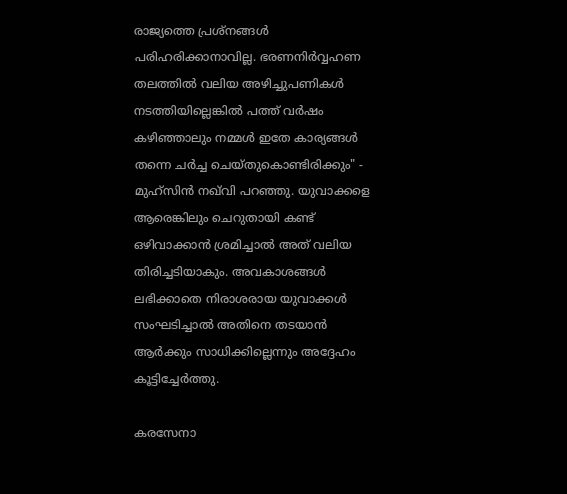രാജ്യത്തെ പ്രശ്നങ്ങൾ പരിഹരിക്കാനാവില്ല. ഭരണനിർവ്വഹണ തലത്തിൽ വലിയ അഴിച്ചുപണികൾ നടത്തിയില്ലെങ്കിൽ പത്ത് വർഷം കഴിഞ്ഞാലും നമ്മൾ ഇതേ കാര്യങ്ങൾ തന്നെ ചർച്ച ചെയ്തുകൊണ്ടിരിക്കും" - മുഹ്സിൻ നഖ്‌വി പറഞ്ഞു. യുവാക്കളെ ആരെങ്കിലും ചെറുതായി കണ്ട് ഒഴിവാക്കാൻ ശ്രമിച്ചാൽ അത് വലിയ തിരിച്ചടിയാകും. അവകാശങ്ങൾ ലഭിക്കാതെ നിരാശരായ യുവാക്കൾ സംഘടിച്ചാൽ അതിനെ തടയാൻ ആർക്കും സാധിക്കില്ലെന്നും അദ്ദേഹം കൂട്ടിച്ചേർത്തു.

കരസേനാ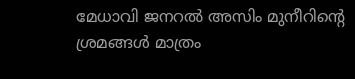മേധാവി ജനറൽ അസിം മുനീറിന്റെ ശ്രമങ്ങൾ മാത്രം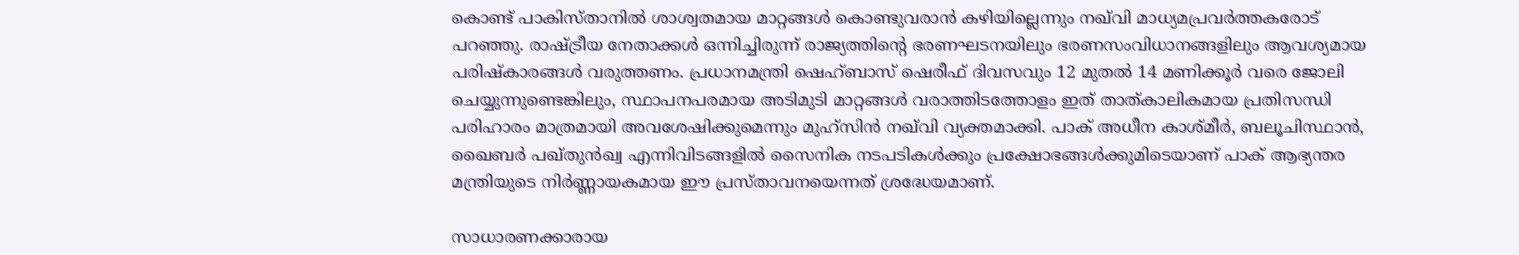കൊണ്ട് പാകിസ്താനിൽ ശാശ്വതമായ മാറ്റങ്ങൾ കൊണ്ടുവരാൻ കഴിയില്ലെന്നും നഖ്‌വി മാധ്യമപ്രവർത്തകരോട് പറഞ്ഞു. രാഷ്ട്രീയ നേതാക്കൾ ഒന്നിച്ചിരുന്ന് രാജ്യത്തിന്റെ ഭരണഘടനയിലും ഭരണസംവിധാനങ്ങളിലും ആവശ്യമായ പരിഷ്കാരങ്ങൾ വരുത്തണം. പ്രധാനമന്ത്രി ഷെഹ്ബാസ് ഷെരീഫ് ദിവസവും 12 മുതൽ 14 മണിക്കൂർ വരെ ജോലി ചെയ്യുന്നുണ്ടെങ്കിലും, സ്ഥാപനപരമായ അടിമുടി മാറ്റങ്ങൾ വരാത്തിടത്തോളം ഇത് താത്കാലികമായ പ്രതിസന്ധി പരിഹാരം മാത്രമായി അവശേഷിക്കുമെന്നും മുഹ്സിൻ നഖ്‌വി വ്യക്തമാക്കി. പാക് അധീന കാശ്മീർ, ബലൂചിസ്ഥാൻ, ഖൈബർ പഖ്തുൻഖ്വ എന്നിവിടങ്ങളിൽ സൈനിക നടപടികൾക്കും പ്രക്ഷോഭങ്ങൾക്കുമിടെയാണ് പാക് ആഭ്യന്തര മന്ത്രിയുടെ നിർണ്ണായകമായ ഈ പ്രസ്താവനയെന്നത് ശ്രദ്ധേയമാണ്.

സാധാരണക്കാരായ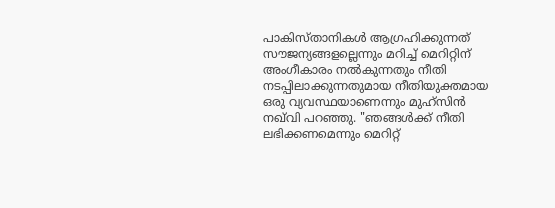പാകിസ്താനികൾ ആഗ്രഹിക്കുന്നത് സൗജന്യങ്ങളല്ലെന്നും മറിച്ച് മെറിറ്റിന് അംഗീകാരം നൽകുന്നതും നീതി നടപ്പിലാക്കുന്നതുമായ നീതിയുക്തമായ ഒരു വ്യവസ്ഥയാണെന്നും മുഹ്സിൻ നഖ്‌വി പറഞ്ഞു. "ഞങ്ങൾക്ക് നീതി ലഭിക്കണമെന്നും മെറിറ്റ്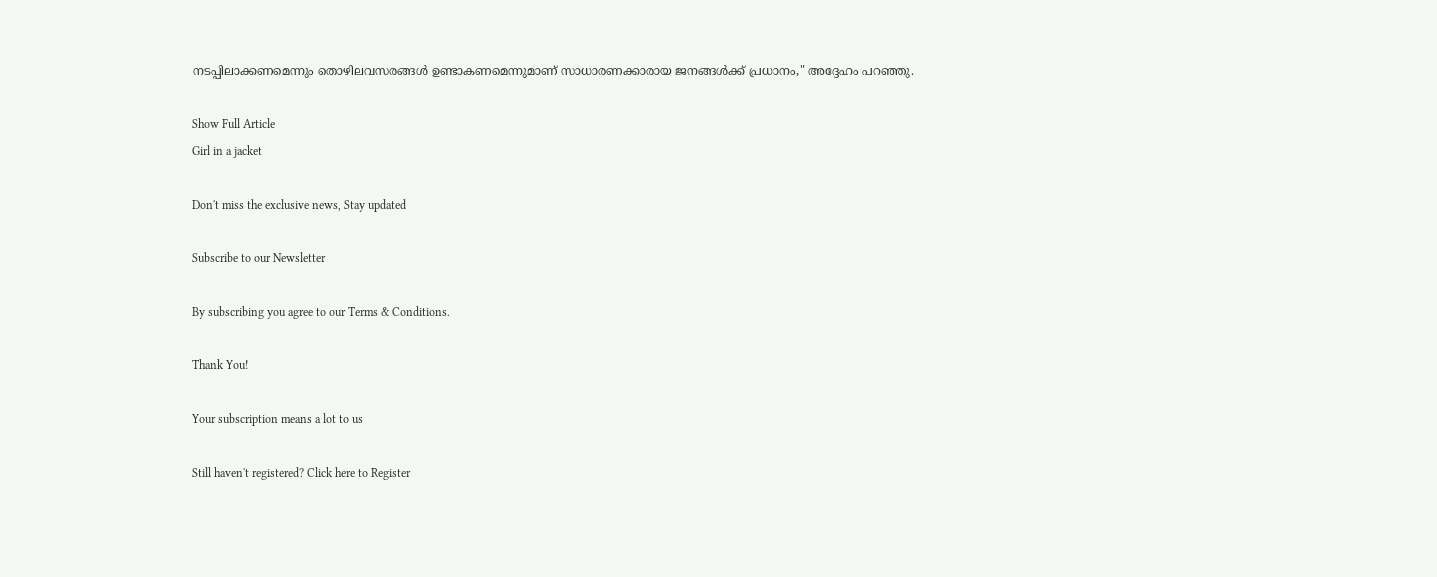നടപ്പിലാക്കണമെന്നും തൊഴിലവസരങ്ങൾ ഉണ്ടാകണമെന്നുമാണ് സാധാരണക്കാരായ ജനങ്ങൾക്ക് പ്രധാനം," അദ്ദേഹം പറഞ്ഞു.

Show Full Article
Girl in a jacket

Don't miss the exclusive news, Stay updated

Subscribe to our Newsletter

By subscribing you agree to our Terms & Conditions.

Thank You!

Your subscription means a lot to us

Still haven't registered? Click here to Register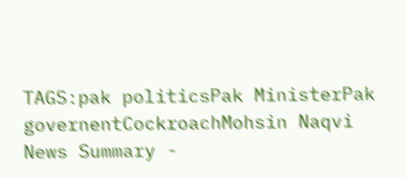TAGS:pak politicsPak MinisterPak governentCockroachMohsin Naqvi
News Summary -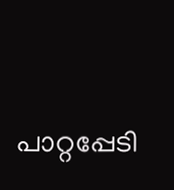പാറ്റപ്പേടി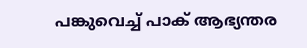പങ്കുവെച്ച് പാക് ആഭ്യന്തര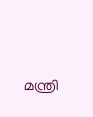മന്ത്രി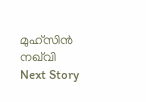മുഹ്‌സിൻ നഖ്‌വി
Next Story